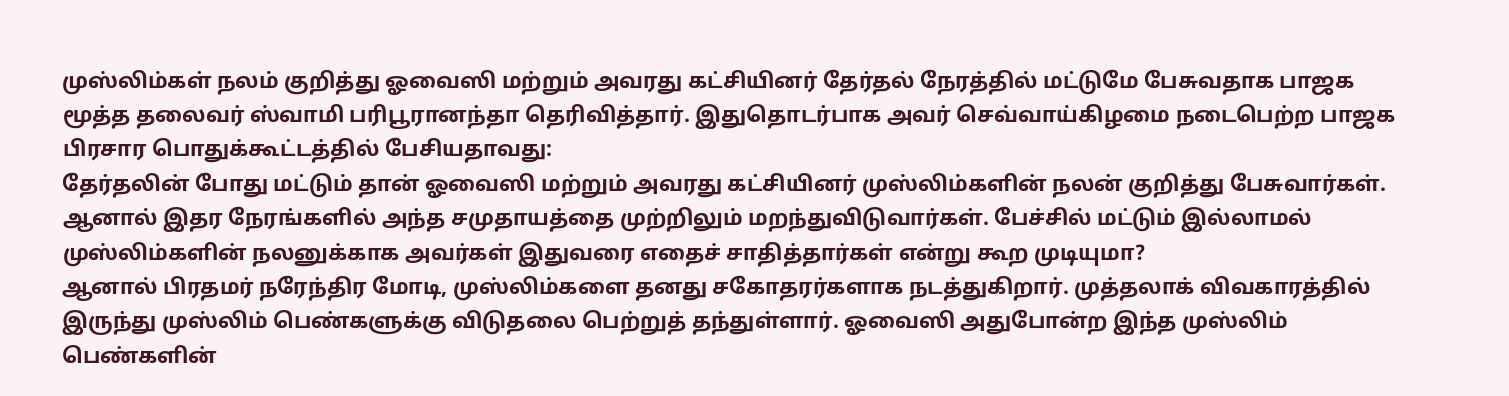முஸ்லிம்கள் நலம் குறித்து ஓவைஸி மற்றும் அவரது கட்சியினர் தேர்தல் நேரத்தில் மட்டுமே பேசுவதாக பாஜக மூத்த தலைவர் ஸ்வாமி பரிபூரானந்தா தெரிவித்தார். இதுதொடர்பாக அவர் செவ்வாய்கிழமை நடைபெற்ற பாஜக பிரசார பொதுக்கூட்டத்தில் பேசியதாவது:
தேர்தலின் போது மட்டும் தான் ஓவைஸி மற்றும் அவரது கட்சியினர் முஸ்லிம்களின் நலன் குறித்து பேசுவார்கள். ஆனால் இதர நேரங்களில் அந்த சமுதாயத்தை முற்றிலும் மறந்துவிடுவார்கள். பேச்சில் மட்டும் இல்லாமல் முஸ்லிம்களின் நலனுக்காக அவர்கள் இதுவரை எதைச் சாதித்தார்கள் என்று கூற முடியுமா?
ஆனால் பிரதமர் நரேந்திர மோடி, முஸ்லிம்களை தனது சகோதரர்களாக நடத்துகிறார். முத்தலாக் விவகாரத்தில் இருந்து முஸ்லிம் பெண்களுக்கு விடுதலை பெற்றுத் தந்துள்ளார். ஓவைஸி அதுபோன்ற இந்த முஸ்லிம் பெண்களின்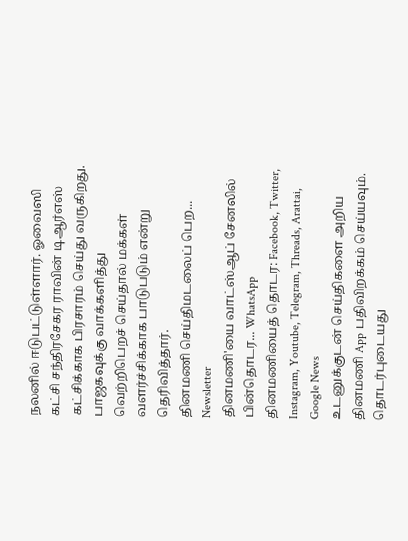நலனில் ஈடுபட்டுள்ளார். ஓவைஸி கட்சி சந்திரசேகர ராவின் டிஆர்எஸ் கட்சிக்காக பிரசாரம் செய்து வருகிறது. பாஜகவுக்கு வாக்களித்து வெற்றிபெறச் செய்தால் மக்கள் வளர்ச்சிக்காக பாடுபடும் என்று தெரிவித்தார்.
தினமணி செய்திமடலைப் பெற... Newsletter
தினமணி'யை வாட்ஸ்ஆப் சேனலில் பின்தொடர... WhatsApp
தினமணியைத் தொடர: Facebook, Twitter, Instagram, Youtube, Telegram, Threads, Arattai, Google News
உடனுக்குடன் செய்திகளை அறிய தினமணி App பதிவிறக்கம் செய்யவும்.
தொடர்புடையது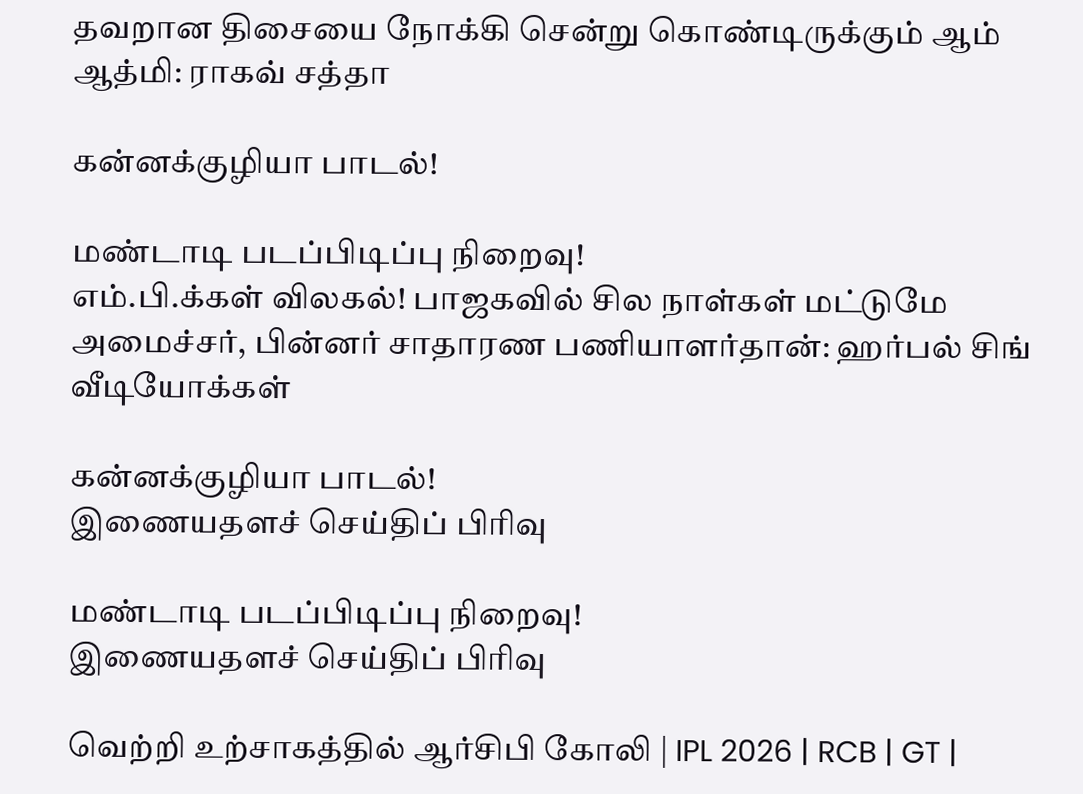தவறான திசையை நோக்கி சென்று கொண்டிருக்கும் ஆம் ஆத்மி: ராகவ் சத்தா

கன்னக்குழியா பாடல்!

மண்டாடி படப்பிடிப்பு நிறைவு!
எம்.பி.க்கள் விலகல்! பாஜகவில் சில நாள்கள் மட்டுமே அமைச்சர், பின்னர் சாதாரண பணியாளர்தான்: ஹர்பல் சிங்
வீடியோக்கள்

கன்னக்குழியா பாடல்!
இணையதளச் செய்திப் பிரிவு

மண்டாடி படப்பிடிப்பு நிறைவு!
இணையதளச் செய்திப் பிரிவு

வெற்றி உற்சாகத்தில் ஆர்சிபி கோலி | IPL 2026 | RCB | GT |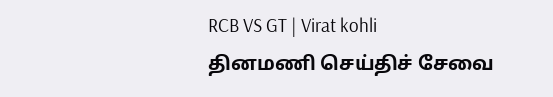RCB VS GT | Virat kohli
தினமணி செய்திச் சேவை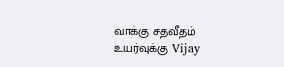வாக்கு சதவீதம் உயர்வுக்கு Vijay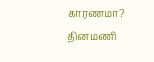காரணமா?
தினமணி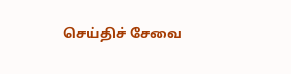செய்திச் சேவை